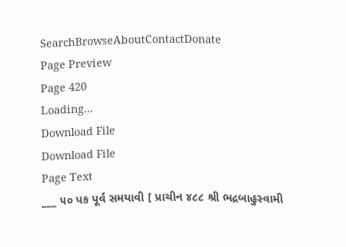SearchBrowseAboutContactDonate
Page Preview
Page 420
Loading...
Download File
Download File
Page Text
___ ૫૦ પક પૂર્વ સમયાવી [ પ્રાચીન ૪૮૮ શ્રી ભદ્રબાહુસ્વામી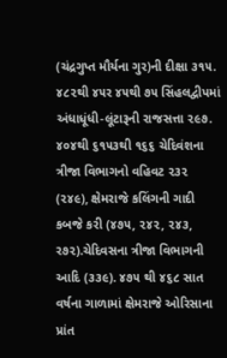(ચંદ્રગુપ્ત મૌર્યના ગુર)ની દીક્ષા ૩૧૫. ૪૮૨થી ૪૫ર ૪૫થી ૭૫ સિંહલદ્વીપમાં અંધાધૂંધી-લૂંટારૂની રાજસત્તા ૨૯૭. ૪૦૪થી ૬૧૫૩થી ૧૬૬ ચેદિવંશના ત્રીજા વિભાગનો વહિવટ ૨૩૨ (૨૪૯), ક્ષેમરાજે કલિંગની ગાદી કબજે કરી (૪૭૫, ૨૪૨, ૨૪૩, ર૭૨).ચેદિવસના ત્રીજા વિભાગની આદિ (૩૩૯). ૪૭૫ થી ૪૬૮ સાત વર્ષના ગાળામાં ક્ષેમરાજે ઓરિસાના પ્રાંત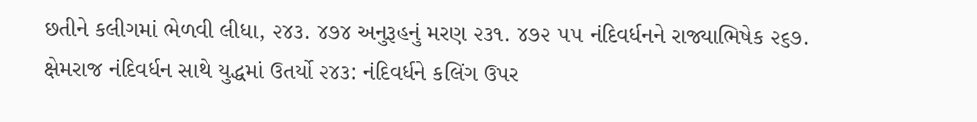છતીને કલીગમાં ભેળવી લીધા, ૨૪૩. ૪૭૪ અનુરૂહનું મરણ ૨૩૧. ૪૭૨ ૫૫ નંદિવર્ધનને રાજ્યાભિષેક ૨૬૭. ક્ષેમરાજ નંદિવર્ધન સાથે યુદ્ધમાં ઉતર્યો ૨૪૩: નંદિવર્ધને કલિંગ ઉપર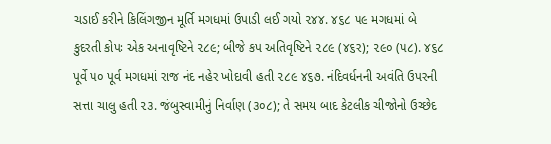ચડાઈ કરીને કિલિંગજીન મૂર્તિ મગધમાં ઉપાડી લઈ ગયો ૨૪૪. ૪૬૮ ૫૯ મગધમાં બે કુદરતી કોપઃ એક અનાવૃષ્ટિને ૨૮૯; બીજે કપ અતિવૃષ્ટિને ૨૮૯ (૪૬ર); ૨૯૦ (૫૮). ૪૬૮ પૂર્વે ૫૦ પૂર્વ મગધમાં રાજ નંદ નહેર ખોદાવી હતી ૨૮૯ ૪૬૭. નંદિવર્ધનની અવંતિ ઉપરની સત્તા ચાલુ હતી ૨૩. જંબુસ્વામીનું નિર્વાણ (૩૦૮); તે સમય બાદ કેટલીક ચીજોનો ઉચ્છેદ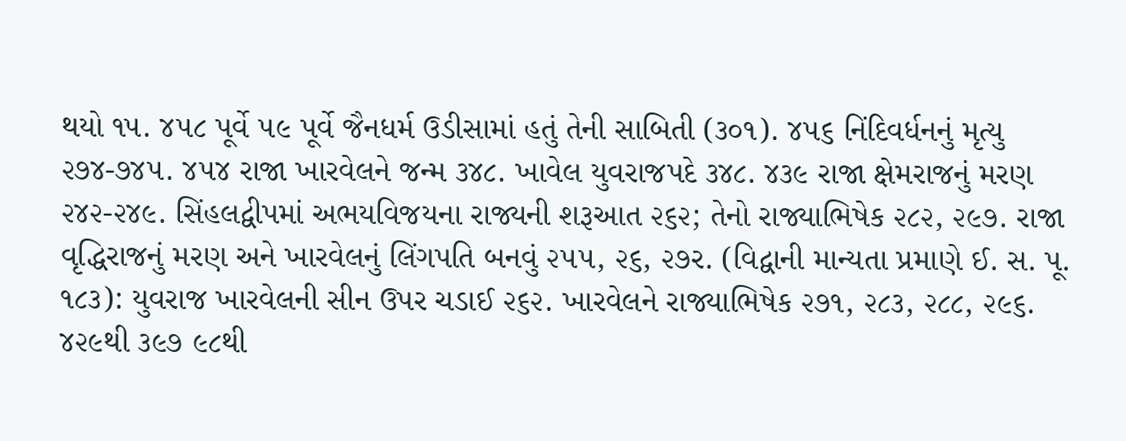થયો ૧૫. ૪૫૮ પૂર્વે ૫૯ પૂર્વે જૈનધર્મ ઉડીસામાં હતું તેની સાબિતી (૩૦૧). ૪૫૬ નિંદિવર્ધનનું મૃત્યુ ૨૭૪-૭૪૫. ૪૫૪ રાજા ખારવેલને જન્મ ૩૪૮. ખાવેલ યુવરાજપદે ૩૪૮. ૪૩૯ રાજા ક્ષેમરાજનું મરણ ૨૪૨-૨૪૯. સિંહલદ્વીપમાં અભયવિજયના રાજ્યની શરૂઆત ૨૬૨; તેનો રાજ્યાભિષેક ૨૮૨, ૨૯૭. રાજા વૃદ્ધિરાજનું મરણ અને ખારવેલનું લિંગપતિ બનવું ૨૫૫, ૨૬, ૨૭ર. (વિદ્વાની માન્યતા પ્રમાણે ઈ. સ. પૂ. ૧૮૩): યુવરાજ ખારવેલની સીન ઉપર ચડાઈ ૨૬૨. ખારવેલને રાજ્યાભિષેક ૨૭૧, ૨૮૩, ૨૮૮, ૨૯૬. ૪૨૯થી ૩૯૭ ૯૮થી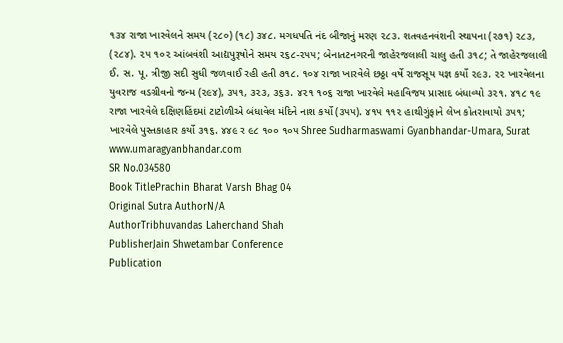૧૩૪ રાજા ખારવેલને સમય (૨૮૦) (૧૮) ૩૪૮. મગધપતિ નંદ બીજાનું મરણ ૨૮૩. શતવહનવંશની સ્થાપના (૨૭૧) ૨૮૩, (૨૮૪). ૨૫ ૧૦૨ આંબવંશી આદ્યપુરૂષોને સમય ૨૬૮-૨૫૫; બેનાતટનગરની જાહેરજલાલી ચાલુ હતી ૩૧૮; તે જાહેરજલાલી ઈ. સ. પૂ. ત્રીજી સદી સુધી જળવાઈ રહી હતી ૭૧૮. ૧૦૪ રાજા ખારવેલે છઠ્ઠા વર્ષે રાજસૂય યજ્ઞ કર્યો ૨૯૩. ૨૨ ખારવેલના યુવરાજ વડગ્રીવનો જન્મ (૨૯૪), ૩૫૧, ૩૨૩, ૩૬૩. ૪૨૧ ૧૦૬ રાજા ખારવેલે મહાવિજય પ્રાસાદ બંધાવ્યો ૩૨૧. ૪૧૮ ૧૯ રાજા ખારવેલે દક્ષિણહિંદમાં ટાટોળીએ બંધાવેલ મંદિને નાશ કર્યો (૩૫૫). ૪૧૫ ૧૧૨ હાથીગુંફાને લેખ કોતરાવાયો ૩૫૧; ખારવેલે પુસ્તકાહાર કર્યો ૩૧૬. ૪૪૯ ર ૯૮ ૧૦૦ ૧૦૫ Shree Sudharmaswami Gyanbhandar-Umara, Surat www.umaragyanbhandar.com
SR No.034580
Book TitlePrachin Bharat Varsh Bhag 04
Original Sutra AuthorN/A
AuthorTribhuvandas Laherchand Shah
PublisherJain Shwetambar Conference
Publication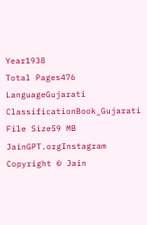Year1938
Total Pages476
LanguageGujarati
ClassificationBook_Gujarati
File Size59 MB
JainGPT.orgInstagram
Copyright © Jain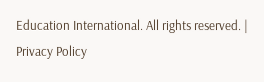Education International. All rights reserved. | Privacy Policy